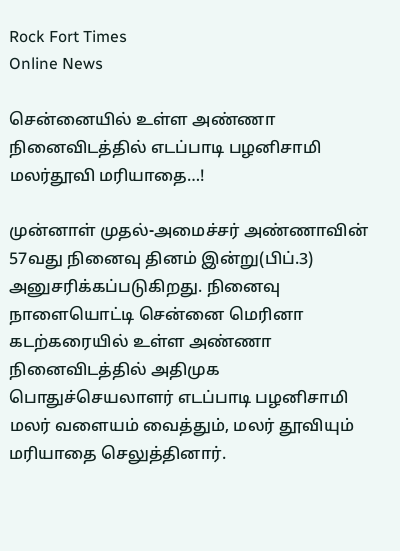Rock Fort Times
Online News

சென்னையில் உள்ள அண்ணா நினைவிடத்தில் எடப்பாடி பழனிசாமி மலர்தூவி மரியாதை…!

முன்னாள் முதல்-அமைச்சர் அண்ணாவின் 57வது நினைவு தினம் இன்று(பிப்.3) அனுசரிக்கப்படுகிறது. நினைவு நாளையொட்டி சென்னை மெரினா கடற்கரையில் உள்ள அண்ணா நினைவிடத்தில் அதிமுக பொதுச்செயலாளர் எடப்பாடி பழனிசாமி மலர் வளையம் வைத்தும், மலர் தூவியும் மரியாதை செலுத்தினார்.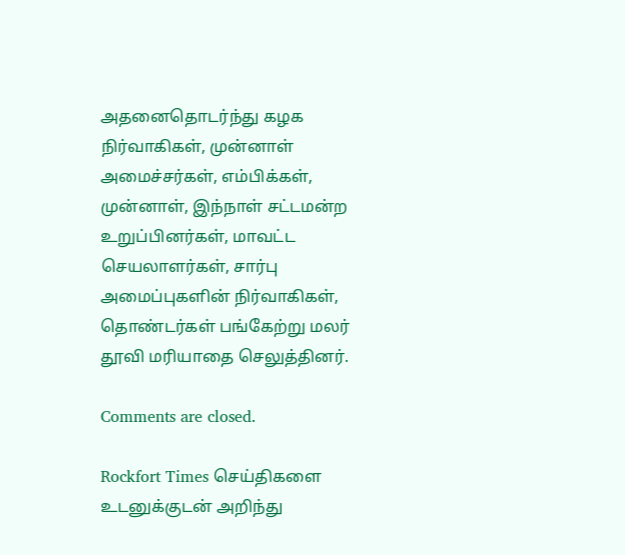அதனைதொடர்ந்து கழக நிர்வாகிகள், முன்னாள் அமைச்சர்கள், எம்பிக்கள், முன்னாள், இந்நாள் சட்டமன்ற உறுப்பினர்கள், மாவட்ட செயலாளர்கள், சார்பு அமைப்புகளின் நிர்வாகிகள், தொண்டர்கள் பங்கேற்று மலர் தூவி மரியாதை செலுத்தினர்.

Comments are closed.

Rockfort Times செய்திகளை உடனுக்குடன் அறிந்து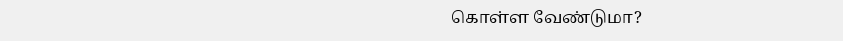கொள்ள வேண்டுமா?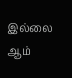இல்லை ஆம்